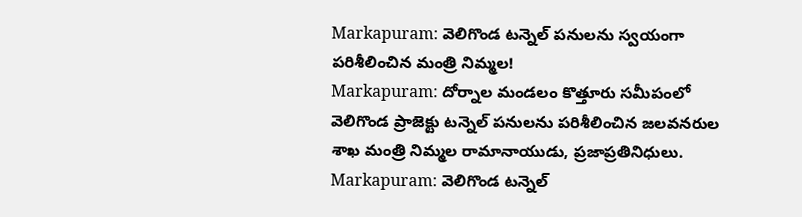Markapuram: వెలిగొండ టన్నెల్ పనులను స్వయంగా పరిశీలించిన మంత్రి నిమ్మల!
Markapuram: దోర్నాల మండలం కొత్తూరు సమీపంలో వెలిగొండ ప్రాజెక్టు టన్నెల్ పనులను పరిశీలించిన జలవనరుల శాఖ మంత్రి నిమ్మల రామానాయుడు, ప్రజాప్రతినిధులు.
Markapuram: వెలిగొండ టన్నెల్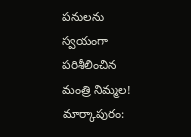పనులను స్వయంగా పరిశీలించిన మంత్రి నిమ్మల!
మార్కాపురం: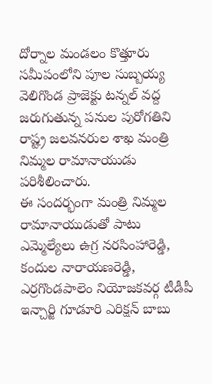దోర్నాల మండలం కొత్తూరు సమీపంలోని పూల సుబ్బయ్య వెలిగొండ ప్రాజెక్టు టన్నల్ వద్ద జరుగుతున్న పనుల పురోగతిని రాష్ట్ర జలవనరుల శాఖ మంత్రి నిమ్మల రామానాయుడు పరిశీలించారు.
ఈ సందర్భంగా మంత్రి నిమ్మల రామానాయుడుతో పాటు ఎమ్మెల్యేలు ఉగ్ర నరసింహారెడ్డి, కందుల నారాయణరెడ్డి, ఎర్రగొండపాలెం నియోజకవర్గ టీడీపీ ఇన్చార్జి గూడూరి ఎరిక్షన్ బాబు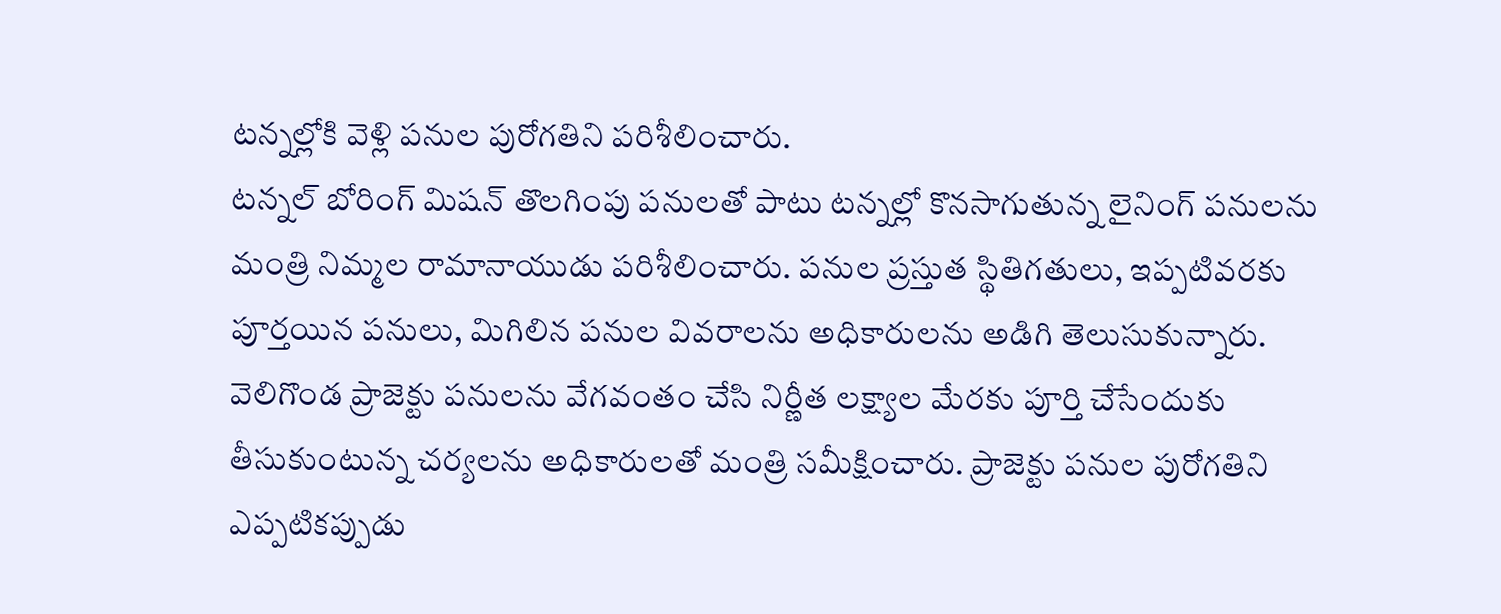టన్నల్లోకి వెళ్లి పనుల పురోగతిని పరిశీలించారు.
టన్నల్ బోరింగ్ మిషన్ తొలగింపు పనులతో పాటు టన్నల్లో కొనసాగుతున్న లైనింగ్ పనులను మంత్రి నిమ్మల రామానాయుడు పరిశీలించారు. పనుల ప్రస్తుత స్థితిగతులు, ఇప్పటివరకు పూర్తయిన పనులు, మిగిలిన పనుల వివరాలను అధికారులను అడిగి తెలుసుకున్నారు.
వెలిగొండ ప్రాజెక్టు పనులను వేగవంతం చేసి నిర్ణీత లక్ష్యాల మేరకు పూర్తి చేసేందుకు తీసుకుంటున్న చర్యలను అధికారులతో మంత్రి సమీక్షించారు. ప్రాజెక్టు పనుల పురోగతిని ఎప్పటికప్పుడు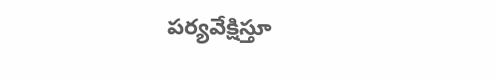పర్యవేక్షిస్తూ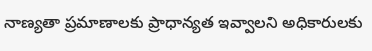నాణ్యతా ప్రమాణాలకు ప్రాధాన్యత ఇవ్వాలని అధికారులకు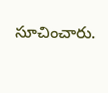సూచించారు.